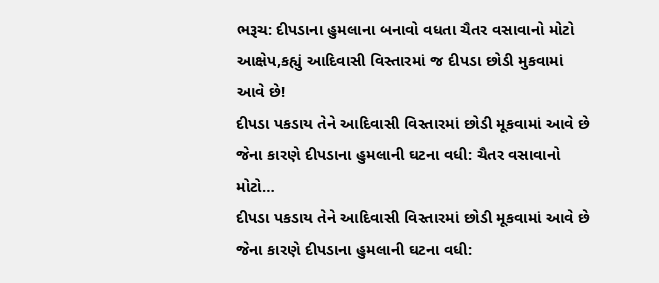ભરૂચ: દીપડાના હુમલાના બનાવો વધતા ચૈતર વસાવાનો મોટો આક્ષેપ,કહ્યું આદિવાસી વિસ્તારમાં જ દીપડા છોડી મુકવામાં આવે છે!
દીપડા પકડાય તેને આદિવાસી વિસ્તારમાં છોડી મૂકવામાં આવે છે જેના કારણે દીપડાના હુમલાની ઘટના વધી: ચૈતર વસાવાનો મોટો…
દીપડા પકડાય તેને આદિવાસી વિસ્તારમાં છોડી મૂકવામાં આવે છે જેના કારણે દીપડાના હુમલાની ઘટના વધી: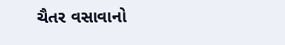ચૈતર વસાવાનો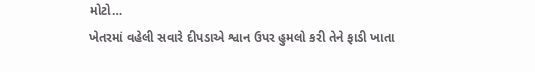મોટો…
ખેતરમાં વહેલી સવારે દીપડાએ શ્વાન ઉપર હુમલો કરી તેને ફાડી ખાતા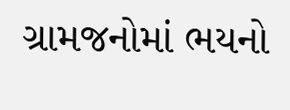ગ્રામજનોમાં ભયનો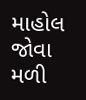માહોલ જોવા મળી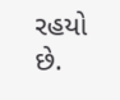રહયો છે.